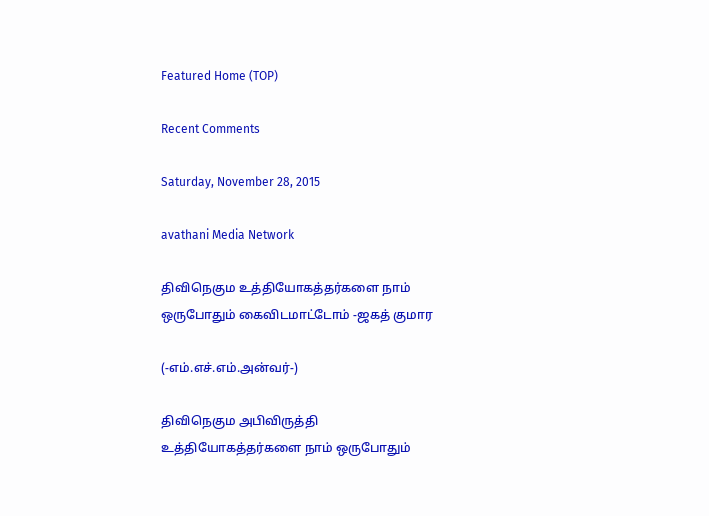Featured Home (TOP)

Recent Comments

Saturday, November 28, 2015

avathani Media Network

திவிநெகும உத்தியோகத்தர்களை நாம் ஒருபோதும் கைவிடமாட்டோம் -ஜகத் குமார

(-எம்.எச்.எம்.அன்வர்-)

திவிநெகும அபிவிருத்தி உத்தியோகத்தர்களை நாம் ஒருபோதும்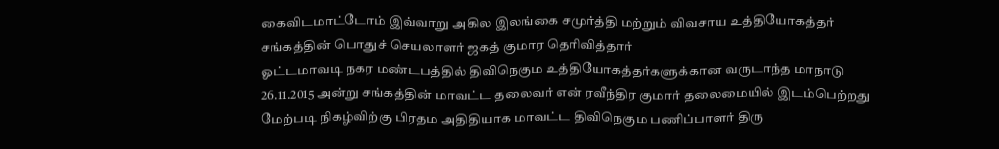கைவிடமாட்டோம் இவ்வாறு அகில இலங்கை சமுர்த்தி மற்றும் விவசாய உத்தியோகத்தர் சங்கத்தின் பொதுச் செயலாளர் ஜகத் குமார தெரிவித்தார்
ஓட்டமாவடி நகர மண்டபத்தில் திவிநெகும உத்தியோகத்தர்களுக்கான வருடாந்த மாநாடு 26.11.2015 அன்று சங்கத்தின் மாவட்ட தலைவர் என் ரவீந்திர குமார் தலைமையில் இடம்பெற்றது மேற்படி நிகழ்விற்கு பிரதம அதிதியாக மாவட்ட திவிநெகும பணிப்பாளர் திரு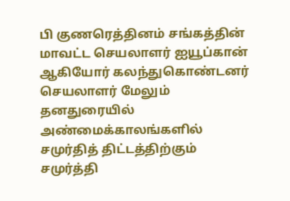பி குணரெத்தினம் சங்கத்தின் மாவட்ட செயலாளர் ஐயூப்கான் ஆகியோர் கலந்துகொண்டனர்
செயலாளர் மேலும் தனதுரையில்
அண்மைக்காலங்களில் சமுர்தித் திட்டத்திற்கும் சமுர்த்தி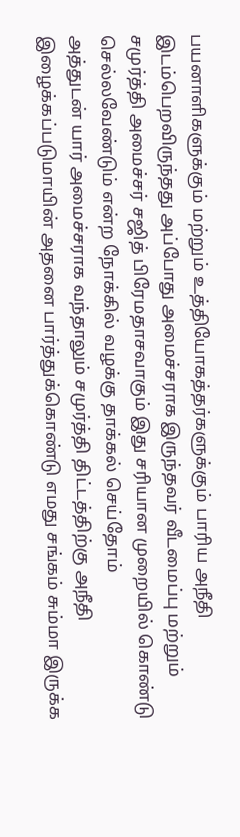பயனாளிகளுக்கும் மற்றும் உத்தியோகத்தர்களுக்கும் பாரிய அநீதி இடம்பெறவிருந்தது அப்போது அமைச்சராக இருந்தவர் வீடமைப்பு மற்றும் சமுர்த்தி அமைச்சர் சஜித் பிரேமதாசவாகும் இது சரியான முறையில் கொண்டு செல்லவேண்டும் என்ற நோக்கில் வழக்கு தாக்கல் செய்தோம்
அத்துடன் யார் அமைச்சராக வந்தாலும் சமுர்த்தி திட்டத்திற்கு அநீதி இழைக்கப்படுமாயின் அதனை பார்த்துக்கொண்டு எமது சங்கம் சும்மா இருக்க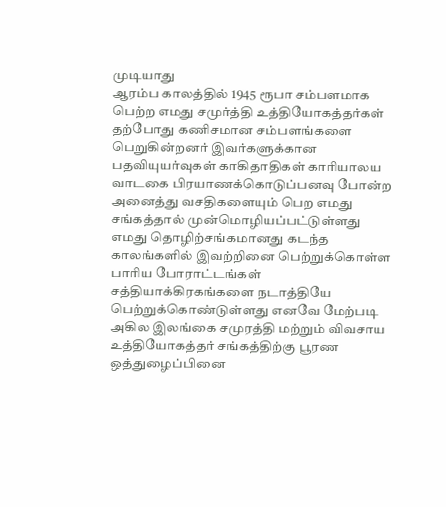முடியாது
ஆரம்ப காலத்தில் 1945 ரூபா சம்பளமாக பெற்ற எமது சமுர்த்தி உத்தியோகத்தர்கள் தற்போது கணிசமான சம்பளங்களை பெறுகின்றனர் இவர்களுக்கான பதவியுயர்வுகள் காகிதாதிகள் காரியாலய வாடகை பிரயாணக்கொடுப்பனவு போன்ற அனைத்து வசதிகளையும் பெற எமது சங்கத்தால் முன்மொழியப்பட்டுள்ளது
எமது தொழிற்சங்கமானது கடந்த காலங்களில் இவற்றினை பெற்றுக்கொள்ள பாரிய போராட்டங்கள் சத்தியாக்கிரகங்களை நடாத்தியே பெற்றுக்கொண்டுள்ளது எனவே மேற்படி அகில இலங்கை சமுரத்தி மற்றும் விவசாய உத்தியோகத்தர் சங்கத்திற்கு பூரண ஒத்துழைப்பினை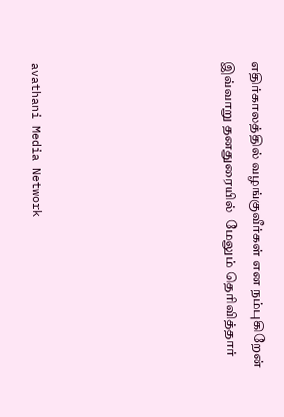எதிர்காலத்தில் வழங்குவீர்கள் என நம்புகிறேன் இவ்வாறு தனதுரையில்  மேலும் தெரிவித்தார்






avathani Media Network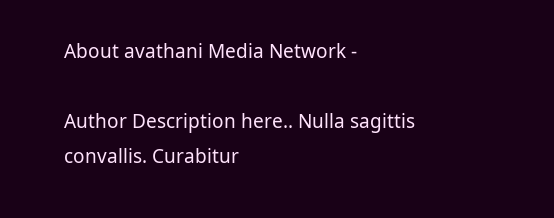About avathani Media Network -

Author Description here.. Nulla sagittis convallis. Curabitur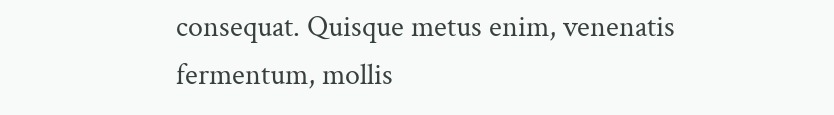consequat. Quisque metus enim, venenatis fermentum, mollis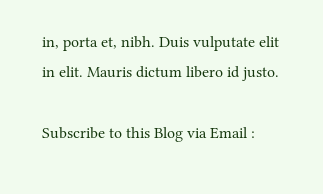in, porta et, nibh. Duis vulputate elit in elit. Mauris dictum libero id justo.

Subscribe to this Blog via Email :